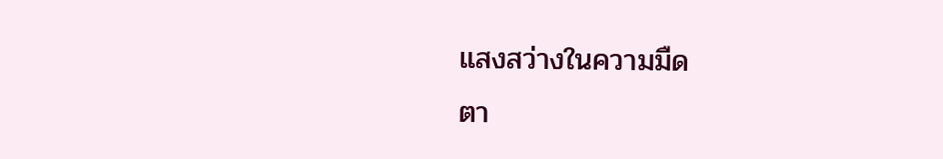แสงสว่างในความมืด
ตา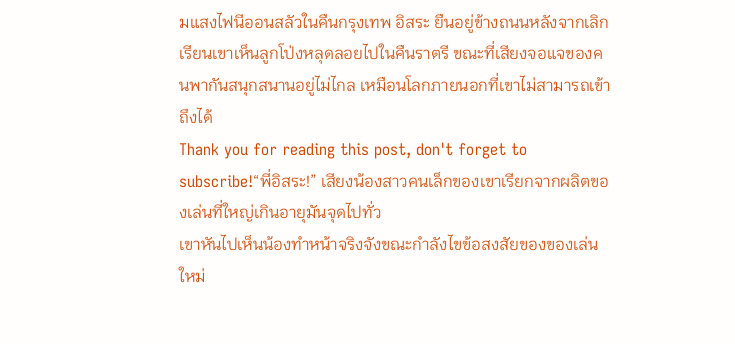มแสงไฟนีออนสลัวในคืนกรุงเทพ อิสระ ยืนอยู่ข้างถนนหลังจากเลิกเรียนเขาเห็นลูกโป่งหลุดลอยไปในคืนราตรี ขณะที่เสียงจอแจของคนพากันสนุกสนานอยู่ไม่ไกล เหมือนโลกภายนอกที่เขาไม่สามารถเข้าถึงได้
Thank you for reading this post, don't forget to subscribe!“พี่อิสระ!” เสียงน้องสาวคนเล็กของเขาเรียกจากผลิตของเล่นที่ใหญ่เกินอายุมันจุดไปทั่ว
เขาหันไปเห็นน้องทำหน้าจริงจังขณะกำลังไขข้อสงสัยของของเล่นใหม่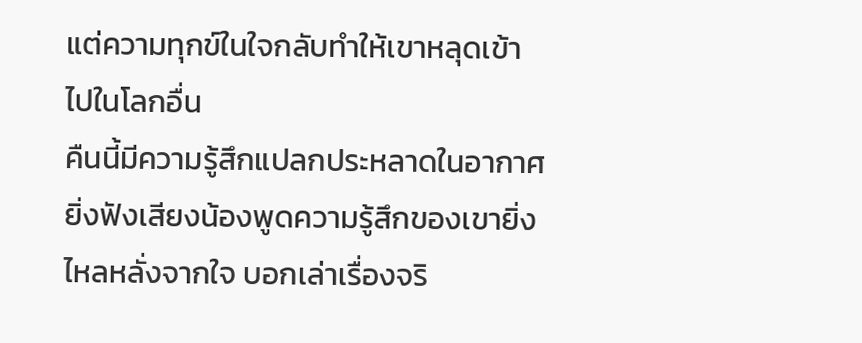แต่ความทุกข์ในใจกลับทำให้เขาหลุดเข้าไปในโลกอื่น
คืนนี้มีความรู้สึกแปลกประหลาดในอากาศ ยิ่งฟังเสียงน้องพูดความรู้สึกของเขายิ่งไหลหลั่งจากใจ บอกเล่าเรื่องจริ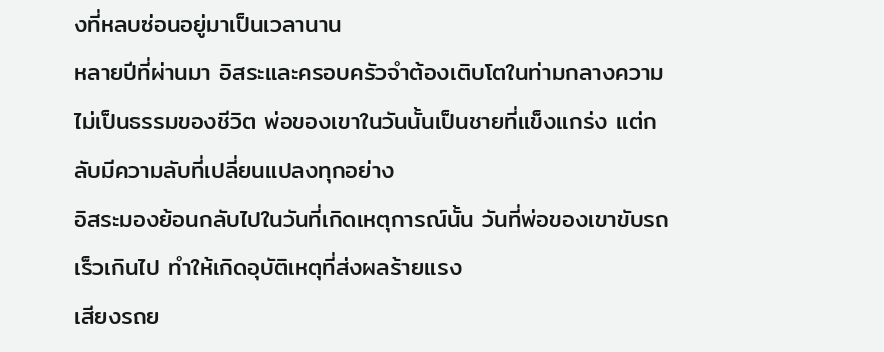งที่หลบซ่อนอยู่มาเป็นเวลานาน
หลายปีที่ผ่านมา อิสระและครอบครัวจำต้องเติบโตในท่ามกลางความไม่เป็นธรรมของชีวิต พ่อของเขาในวันนั้นเป็นชายที่แข็งแกร่ง แต่กลับมีความลับที่เปลี่ยนแปลงทุกอย่าง
อิสระมองย้อนกลับไปในวันที่เกิดเหตุการณ์นั้น วันที่พ่อของเขาขับรถเร็วเกินไป ทำให้เกิดอุบัติเหตุที่ส่งผลร้ายแรง
เสียงรถย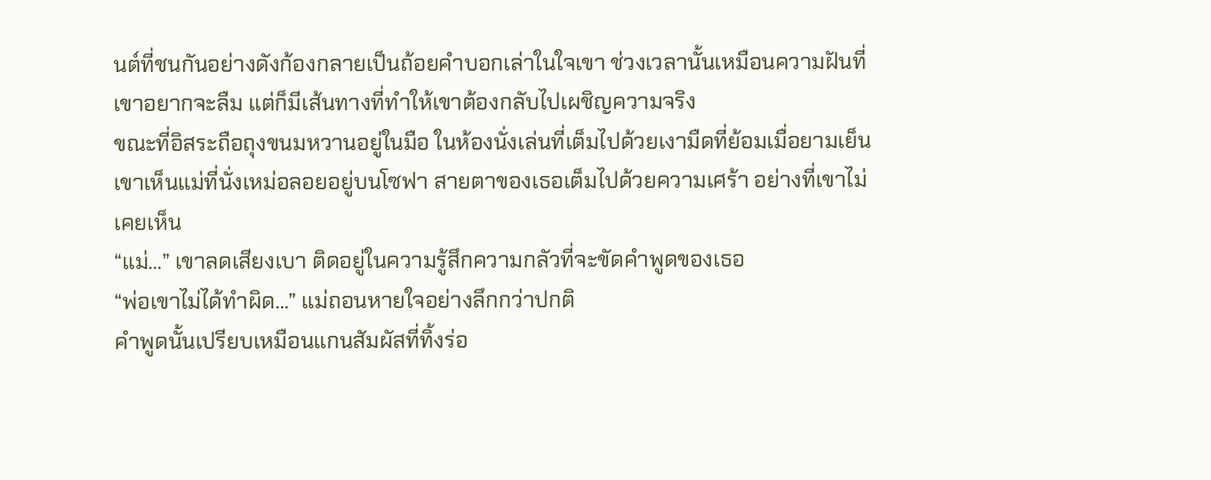นต์ที่ชนกันอย่างดังก้องกลายเป็นถ้อยคำบอกเล่าในใจเขา ช่วงเวลานั้นเหมือนความฝันที่เขาอยากจะลืม แต่ก็มีเส้นทางที่ทำให้เขาต้องกลับไปเผชิญความจริง
ขณะที่อิสระถือถุงขนมหวานอยู่ในมือ ในห้องนั่งเล่นที่เต็มไปด้วยเงามืดที่ย้อมเมื่อยามเย็น เขาเห็นแม่ที่นั่งเหม่อลอยอยู่บนโซฟา สายตาของเธอเต็มไปด้วยความเศร้า อย่างที่เขาไม่เคยเห็น
“แม่…” เขาลดเสียงเบา ติดอยู่ในความรู้สึกความกลัวที่จะขัดคำพูดของเธอ
“พ่อเขาไม่ได้ทำผิด…” แม่ถอนหายใจอย่างลึกกว่าปกติ
คำพูดนั้นเปรียบเหมือนแกนสัมผัสที่ทิ้งร่อ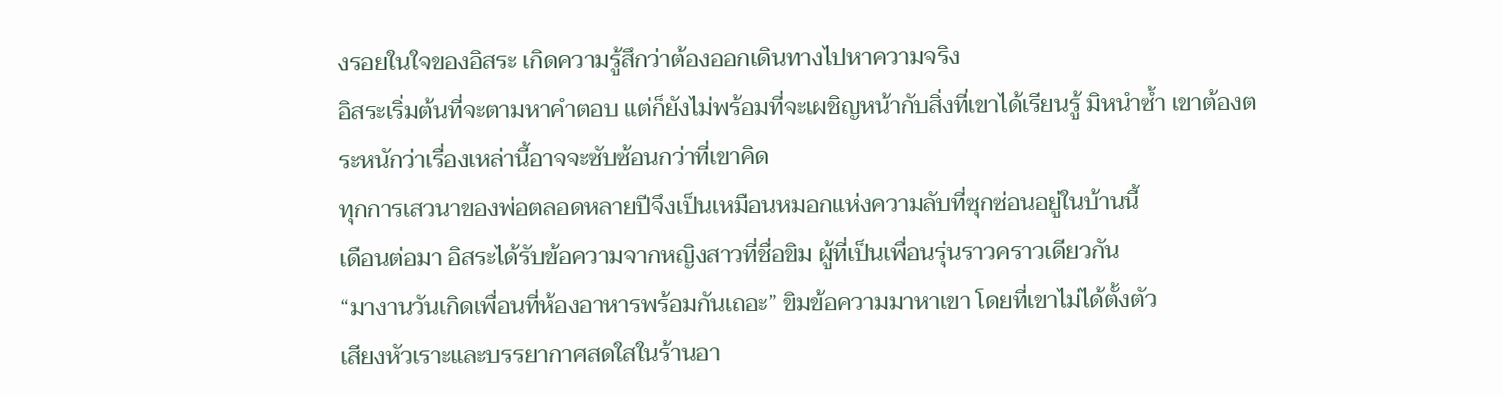งรอยในใจของอิสระ เกิดความรู้สึกว่าต้องออกเดินทางไปหาความจริง
อิสระเริ่มต้นที่จะตามหาคำตอบ แต่ก็ยังไม่พร้อมที่จะเผชิญหน้ากับสิ่งที่เขาได้เรียนรู้ มิหนำซ้ำ เขาต้องตระหนักว่าเรื่องเหล่านี้อาจจะซับซ้อนกว่าที่เขาคิด
ทุกการเสวนาของพ่อตลอดหลายปีจึงเป็นเหมือนหมอกแห่งความลับที่ซุกซ่อนอยู่ในบ้านนี้
เดือนต่อมา อิสระได้รับข้อความจากหญิงสาวที่ชื่อขิม ผู้ที่เป็นเพื่อนรุ่นราวคราวเดียวกัน
“มางานวันเกิดเพื่อนที่ห้องอาหารพร้อมกันเถอะ” ขิมข้อความมาหาเขา โดยที่เขาไม่ได้ตั้งตัว
เสียงหัวเราะและบรรยากาศสดใสในร้านอา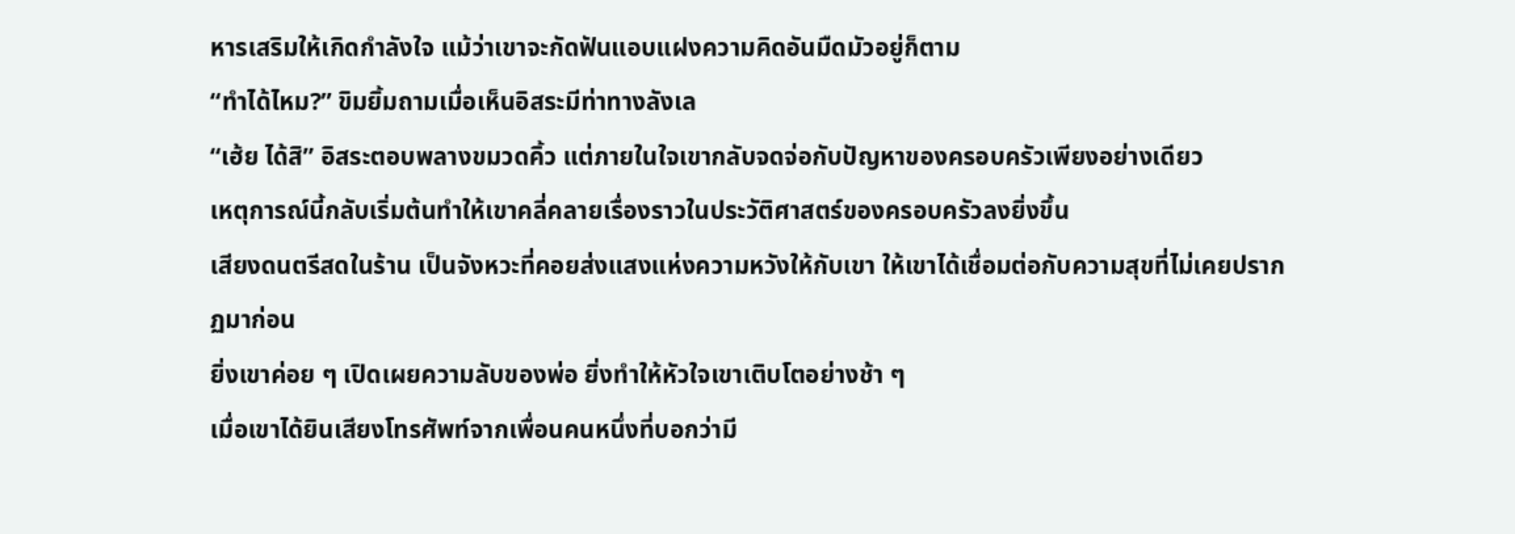หารเสริมให้เกิดกำลังใจ แม้ว่าเขาจะกัดฟันแอบแฝงความคิดอันมืดมัวอยู่ก็ตาม
“ทำได้ไหม?” ขิมยิ้มถามเมื่อเห็นอิสระมีท่าทางลังเล
“เฮ้ย ได้สิ” อิสระตอบพลางขมวดคิ้ว แต่ภายในใจเขากลับจดจ่อกับปัญหาของครอบครัวเพียงอย่างเดียว
เหตุการณ์นี้กลับเริ่มต้นทำให้เขาคลี่คลายเรื่องราวในประวัติศาสตร์ของครอบครัวลงยิ่งขึ้น
เสียงดนตรีสดในร้าน เป็นจังหวะที่คอยส่งแสงแห่งความหวังให้กับเขา ให้เขาได้เชื่อมต่อกับความสุขที่ไม่เคยปรากฏมาก่อน
ยิ่งเขาค่อย ๆ เปิดเผยความลับของพ่อ ยิ่งทำให้หัวใจเขาเติบโตอย่างช้า ๆ
เมื่อเขาได้ยินเสียงโทรศัพท์จากเพื่อนคนหนึ่งที่บอกว่ามี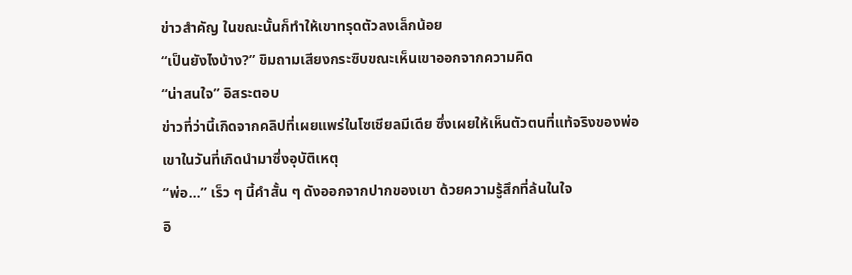ข่าวสำคัญ ในขณะนั้นก็ทำให้เขาทรุดตัวลงเล็กน้อย
“เป็นยังไงบ้าง?” ขิมถามเสียงกระซิบขณะเห็นเขาออกจากความคิด
“น่าสนใจ” อิสระตอบ
ข่าวที่ว่านี้เกิดจากคลิปที่เผยแพร่ในโซเชียลมีเดีย ซึ่งเผยให้เห็นตัวตนที่แท้จริงของพ่อเขาในวันที่เกิดนำมาซึ่งอุบัติเหตุ
“พ่อ…” เร็ว ๆ นี้คำสั้น ๆ ดังออกจากปากของเขา ด้วยความรู้สึกที่ล้นในใจ
อิ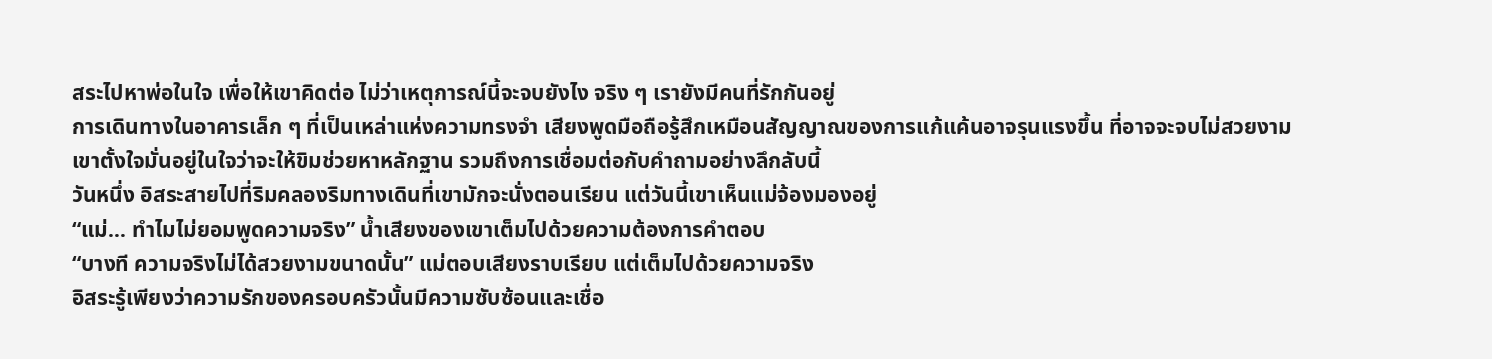สระไปหาพ่อในใจ เพื่อให้เขาคิดต่อ ไม่ว่าเหตุการณ์นี้จะจบยังไง จริง ๆ เรายังมีคนที่รักกันอยู่
การเดินทางในอาคารเล็ก ๆ ที่เป็นเหล่าแห่งความทรงจำ เสียงพูดมือถือรู้สึกเหมือนสัญญาณของการแก้แค้นอาจรุนแรงขึ้น ที่อาจจะจบไม่สวยงาม
เขาตั้งใจมั่นอยู่ในใจว่าจะให้ขิมช่วยหาหลักฐาน รวมถึงการเชื่อมต่อกับคำถามอย่างลึกลับนี้
วันหนึ่ง อิสระสายไปที่ริมคลองริมทางเดินที่เขามักจะนั่งตอนเรียน แต่วันนี้เขาเห็นแม่จ้องมองอยู่
“แม่… ทำไมไม่ยอมพูดความจริง” น้ำเสียงของเขาเต็มไปด้วยความต้องการคำตอบ
“บางที ความจริงไม่ได้สวยงามขนาดนั้น” แม่ตอบเสียงราบเรียบ แต่เต็มไปด้วยความจริง
อิสระรู้เพียงว่าความรักของครอบครัวนั้นมีความซับซ้อนและเชื่อ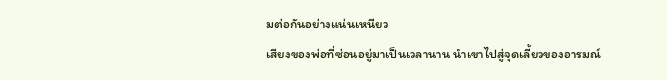มต่อกันอย่างแน่นเหนียว
เสียงของพ่อที่ซ่อนอยู่มาเป็นเวลานาน นำเขาไปสู่จุดเลี้ยวของอารมณ์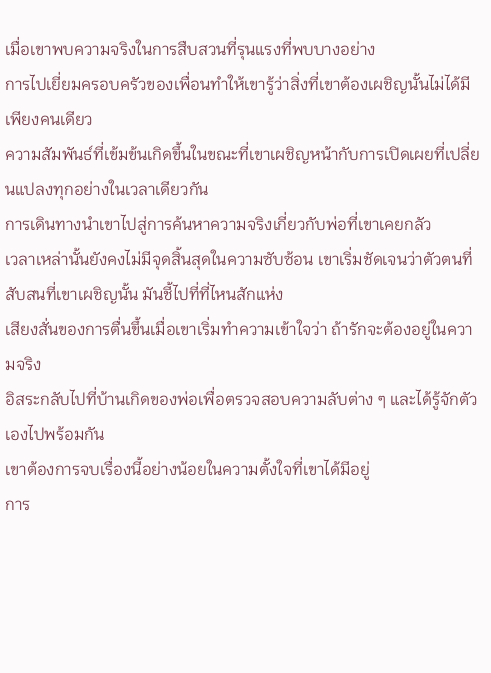เมื่อเขาพบความจริงในการสืบสวนที่รุนแรงที่พบบางอย่าง
การไปเยี่ยมครอบครัวของเพื่อนทำให้เขารู้ว่าสิ่งที่เขาต้องเผชิญนั้นไม่ได้มีเพียงคนเดียว
ความสัมพันธ์ที่เข้มข้นเกิดขึ้นในขณะที่เขาเผชิญหน้ากับการเปิดเผยที่เปลี่ยนแปลงทุกอย่างในเวลาเดียวกัน
การเดินทางนำเขาไปสู่การค้นหาความจริงเกี่ยวกับพ่อที่เขาเคยกลัว
เวลาเหล่านั้นยังคงไม่มีจุดสิ้นสุดในความซับซ้อน เขาเริ่มชัดเจนว่าตัวตนที่สับสนที่เขาเผชิญนั้น มันชี้ไปที่ที่ไหนสักแห่ง
เสียงสั่นของการตื่นขึ้นเมื่อเขาเริ่มทำความเข้าใจว่า ถ้ารักจะต้องอยู่ในความจริง
อิสระกลับไปที่บ้านเกิดของพ่อเพื่อตรวจสอบความลับต่าง ๆ และได้รู้จักตัวเองไปพร้อมกัน
เขาต้องการจบเรื่องนี้อย่างน้อยในความตั้งใจที่เขาได้มีอยู่
การ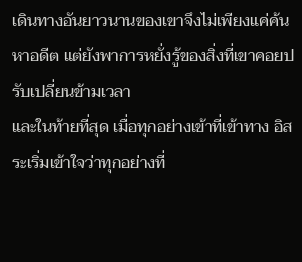เดินทางอันยาวนานของเขาจึงไม่เพียงแค่ค้นหาอดีต แต่ยังพาการหยั่งรู้ของสิ่งที่เขาคอยปรับเปลี่ยนข้ามเวลา
และในท้ายที่สุด เมื่อทุกอย่างเข้าที่เข้าทาง อิสระเริ่มเข้าใจว่าทุกอย่างที่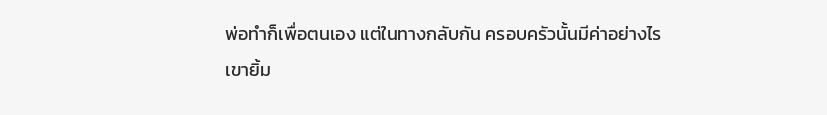พ่อทำก็เพื่อตนเอง แต่ในทางกลับกัน ครอบครัวนั้นมีค่าอย่างไร
เขายิ้ม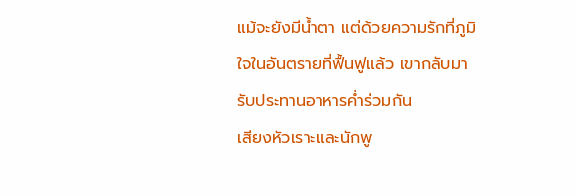แม้จะยังมีน้ำตา แต่ด้วยความรักที่ภูมิใจในอันตรายที่ฟื้นฟูแล้ว เขากลับมารับประทานอาหารค่ำร่วมกัน
เสียงหัวเราะและนักพู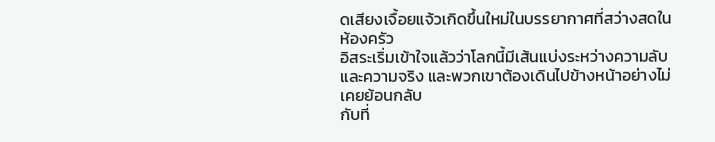ดเสียงเจื้อยแจ้วเกิดขึ้นใหม่ในบรรยากาศที่สว่างสดในห้องครัว
อิสระเริ่มเข้าใจแล้วว่าโลกนี้มีเส้นแบ่งระหว่างความลับและความจริง และพวกเขาต้องเดินไปข้างหน้าอย่างไม่เคยย้อนกลับ
กับที่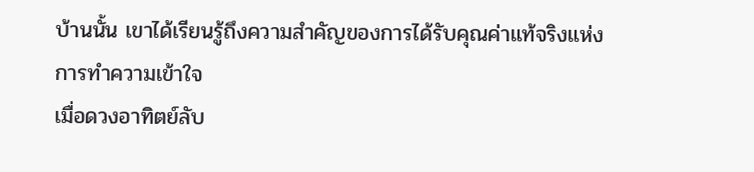บ้านนั้น เขาได้เรียนรู้ถึงความสำคัญของการได้รับคุณค่าแท้จริงแห่งการทำความเข้าใจ
เมื่อดวงอาทิตย์ลับ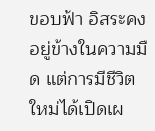ขอบฟ้า อิสระคงอยู่ข้างในความมืด แต่การมีชีวิตใหม่ได้เปิดเผ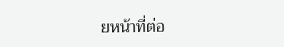ยหน้าที่ต่อ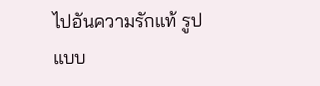ไปอันความรักแท้ รูปแบบ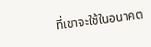ที่เขาจะใช้ในอนาคต